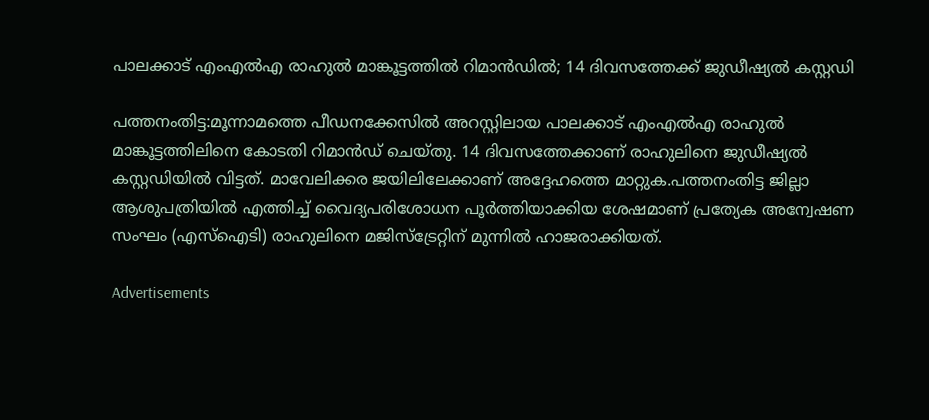പാലക്കാട് എംഎൽഎ രാഹുല്‍ മാങ്കൂട്ടത്തില്‍ റിമാൻഡിൽ; 14 ദിവസത്തേക്ക് ജുഡീഷ്യൽ കസ്റ്റഡി

പത്തനംതിട്ട:മൂന്നാമത്തെ പീഡനക്കേസില്‍ അറസ്റ്റിലായ പാലക്കാട് എംഎല്‍എ രാഹുല്‍ മാങ്കൂട്ടത്തിലിനെ കോടതി റിമാൻഡ് ചെയ്തു. 14 ദിവസത്തേക്കാണ് രാഹുലിനെ ജുഡീഷ്യൽ കസ്റ്റഡിയിൽ വിട്ടത്. മാവേലിക്കര ജയിലിലേക്കാണ് അദ്ദേഹത്തെ മാറ്റുക.പത്തനംതിട്ട ജില്ലാ ആശുപത്രിയില്‍ എത്തിച്ച് വൈദ്യപരിശോധന പൂര്‍ത്തിയാക്കിയ ശേഷമാണ് പ്രത്യേക അന്വേഷണ സംഘം (എസ്‌ഐടി) രാഹുലിനെ മജിസ്‌ട്രേറ്റിന് മുന്നില്‍ ഹാജരാക്കിയത്.

Advertisements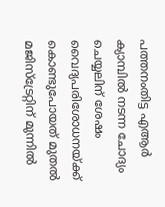പത്തനംതിട്ട എആര്‍ ക്യാമ്പില്‍ നടന്ന ചോദ്യം ചെയ്യലിന് ശേഷം വൈദ്യപരിശോധനയ്ക്ക് കൊണ്ടുപോയത് മുതല്‍ മജിസ്‌ട്രേറ്റിന് മുന്നില്‍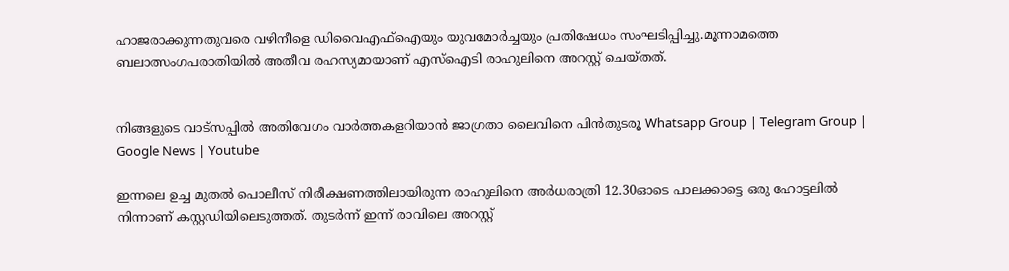ഹാജരാക്കുന്നതുവരെ വഴിനീളെ ഡിവൈഎഫ്‌ഐയും യുവമോര്‍ച്ചയും പ്രതിഷേധം സംഘടിപ്പിച്ചു.മൂന്നാമത്തെ ബലാത്സംഗപരാതിയില്‍ അതീവ രഹസ്യമായാണ് എസ്‌ഐടി രാഹുലിനെ അറസ്റ്റ് ചെയ്തത്.


നിങ്ങളുടെ വാട്സപ്പിൽ അതിവേഗം വാർത്തകളറിയാൻ ജാഗ്രതാ ലൈവിനെ പിൻതുടരൂ Whatsapp Group | Telegram Group | Google News | Youtube

ഇന്നലെ ഉച്ച മുതല്‍ പൊലീസ് നിരീക്ഷണത്തിലായിരുന്ന രാഹുലിനെ അര്‍ധരാത്രി 12.30ഓടെ പാലക്കാട്ടെ ഒരു ഹോട്ടലില്‍ നിന്നാണ് കസ്റ്റഡിയിലെടുത്തത്. തുടര്‍ന്ന് ഇന്ന് രാവിലെ അറസ്റ്റ്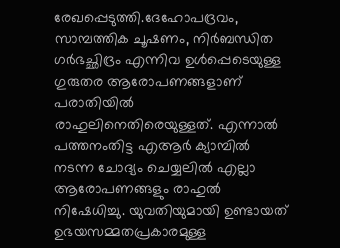രേഖപ്പെടുത്തി.ദേഹോപദ്രവം, സാമ്പത്തിക ചൂഷണം, നിര്‍ബന്ധിത ഗര്‍ഭച്ഛിദ്രം എന്നിവ ഉള്‍പ്പെടെയുള്ള ഗുരുതര ആരോപണങ്ങളാണ് പരാതിയില്‍ രാഹുലിനെതിരെയുള്ളത്. എന്നാല്‍ പത്തനംതിട്ട എആര്‍ ക്യാമ്പില്‍ നടന്ന ചോദ്യം ചെയ്യലില്‍ എല്ലാ ആരോപണങ്ങളും രാഹുല്‍ നിഷേധിച്ചു. യുവതിയുമായി ഉണ്ടായത് ഉഭയസമ്മതപ്രകാരമുള്ള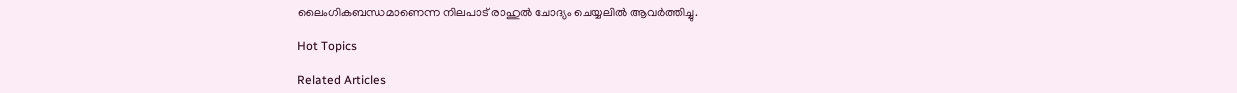ലൈംഗികബന്ധമാണെന്ന നിലപാട് രാഹുല്‍ ചോദ്യം ചെയ്യലില്‍ ആവര്‍ത്തിച്ചു.

Hot Topics

Related Articles